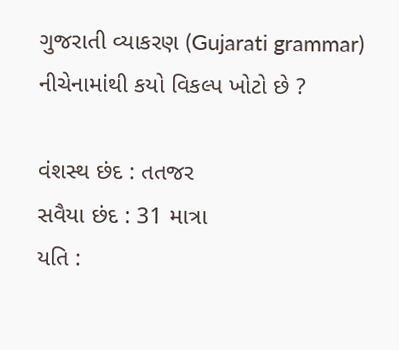ગુજરાતી વ્યાકરણ (Gujarati grammar)
નીચેનામાંથી કયો વિકલ્પ ખોટો છે ?

વંશસ્થ છંદ : તતજર
સવૈયા છંદ : 31 માત્રા
યતિ :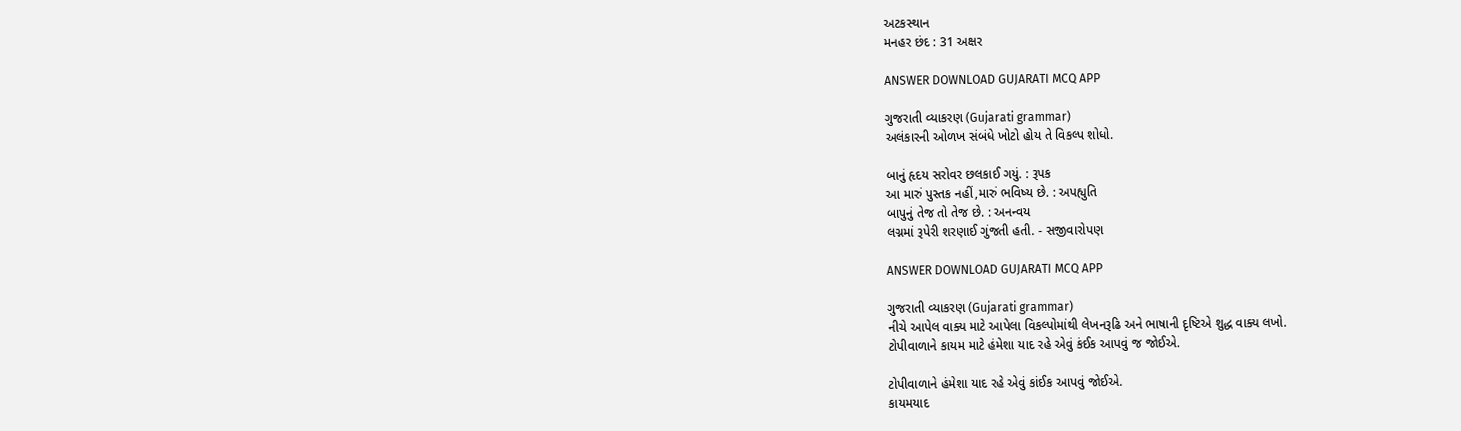અટકસ્થાન
મનહર છંદ : 31 અક્ષર

ANSWER DOWNLOAD GUJARATI MCQ APP

ગુજરાતી વ્યાકરણ (Gujarati grammar)
અલંકારની ઓળખ સંબંધે ખોટો હોય તે વિકલ્પ શોધો.

બાનું હૃદય સરોવર છલકાઈ ગયું. : રૂપક
આ મારું પુસ્તક નહીં,મારું ભવિષ્ય છે. : અપહ્યુતિ
બાપુનું તેજ તો તેજ છે. : અનન્વય
લગ્નમાં રૂપેરી શરણાઈ ગુંજતી હતી. - સજીવારોપણ

ANSWER DOWNLOAD GUJARATI MCQ APP

ગુજરાતી વ્યાકરણ (Gujarati grammar)
નીચે આપેલ વાક્ય માટે આપેલા વિકલ્પોમાંથી લેખનરૂઢિ અને ભાષાની દૃષ્ટિએ શુદ્ધ વાક્ય લખો.
ટોપીવાળાને કાયમ માટે હંમેશા યાદ રહે એવું કંઈક આપવું જ જોઈએ.

ટોપીવાળાને હંમેશા યાદ રહે એવું કાંઈક આપવું જોઈએ.
કાયમયાદ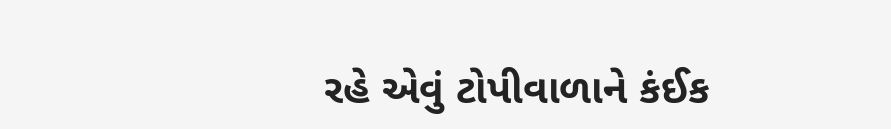રહે એવું ટોપીવાળાને કંઈક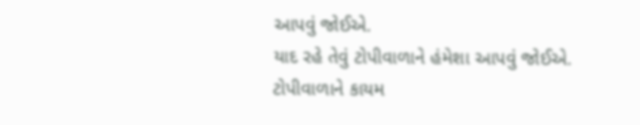આપવું જોઈએ.
યાદ રહે તેવું ટોપીવાળાને હંમેશા આપવું જોઈએ.
ટોપીવાળાને કાયમ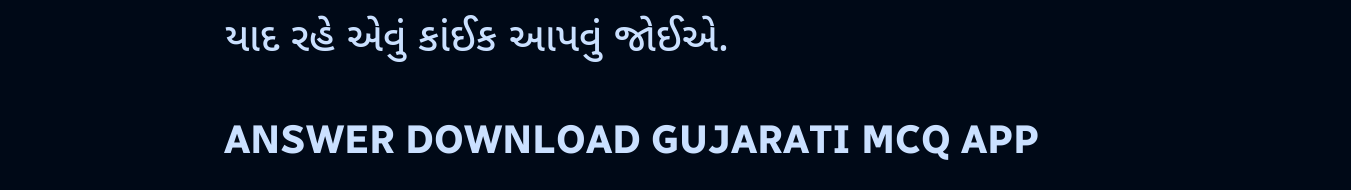યાદ રહે એવું કાંઈક આપવું જોઈએ.

ANSWER DOWNLOAD GUJARATI MCQ APP